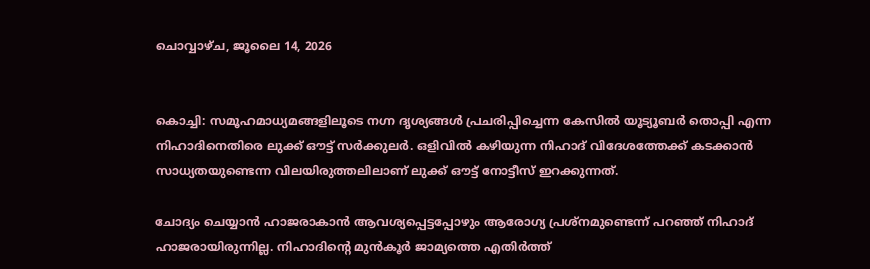ചൊവ്വാഴ്ച, ജൂലൈ 14, 2026


കൊച്ചി: സമൂഹമാധ്യമങ്ങളിലൂടെ നഗ്ന ദൃശ്യങ്ങള്‍ പ്രചരിപ്പിച്ചെന്ന കേസില്‍ യൂട്യൂബര്‍ തൊപ്പി എന്ന നിഹാദിനെതിരെ ലുക്ക് ഔട്ട് സര്‍ക്കുലര്‍. ഒളിവില്‍ കഴിയുന്ന നിഹാദ് വിദേശത്തേക്ക് കടക്കാന്‍ സാധ്യതയുണ്ടെന്ന വിലയിരുത്തലിലാണ് ലുക്ക് ഔട്ട് നോട്ടീസ് ഇറക്കുന്നത്.

ചോദ്യം ചെയ്യാന്‍ ഹാജരാകാന്‍ ആവശ്യപ്പെട്ടപ്പോഴും ആരോഗ്യ പ്രശ്‌നമുണ്ടെന്ന് പറഞ്ഞ് നിഹാദ് ഹാജരായിരുന്നില്ല. നിഹാദിന്‍റെ മുന്‍കൂര്‍ ജാമ്യത്തെ എതിര്‍ത്ത്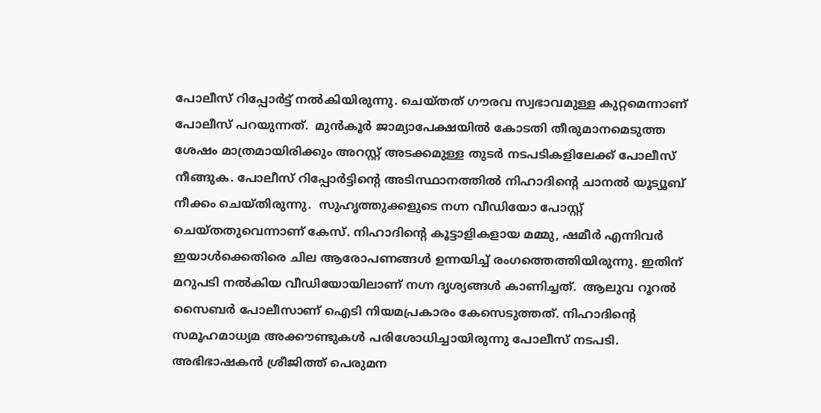പോലീസ് റിപ്പോര്‍ട്ട് നല്‍കിയിരുന്നു. ചെയ്തത് ഗൗരവ സ്വഭാവമുള്ള കുറ്റമെന്നാണ് പോലീസ് പറയുന്നത്.  മുന്‍കൂര്‍ ജാമ്യാപേക്ഷയില്‍ കോടതി തീരുമാനമെടുത്ത ശേഷം മാത്രമായിരിക്കും അറസ്റ്റ് അടക്കമുള്ള തുടര്‍ നടപടികളിലേക്ക് പോലീസ് നീങ്ങുക. പോലീസ് റിപ്പോര്‍ട്ടിന്‍റെ അടിസ്ഥാനത്തില്‍ നിഹാദിന്‍റെ ചാനല്‍ യൂട്യൂബ് നീക്കം ചെയ്തിരുന്നു.  സുഹൃത്തുക്കളുടെ നഗ്ന വീഡിയോ പോസ്റ്റ് ചെയ്തതുവെന്നാണ് കേസ്. നിഹാദിന്‍റെ കൂട്ടാളികളായ മമ്മു, ഷമീര്‍ എന്നിവര്‍ ഇയാള്‍ക്കെതിരെ ചില ആരോപണങ്ങള്‍ ഉന്നയിച്ച് രംഗത്തെത്തിയിരുന്നു. ഇതിന് മറുപടി നല്‍കിയ വീഡിയോയിലാണ് നഗ്ന ദൃശ്യങ്ങള്‍ കാണിച്ചത്.  ആലുവ റൂറല്‍ സൈബര്‍ പോലീസാണ് ഐടി നിയമപ്രകാരം കേസെടുത്തത്. നിഹാദിന്‍റെ സമൂഹമാധ്യമ അക്കൗണ്ടുകള്‍ പരിശോധിച്ചായിരുന്നു പോലീസ് നടപടി. അഭിഭാഷകന്‍ ശ്രീജിത്ത് പെരുമന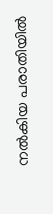നല്‍കിയ പരാതിയില്‍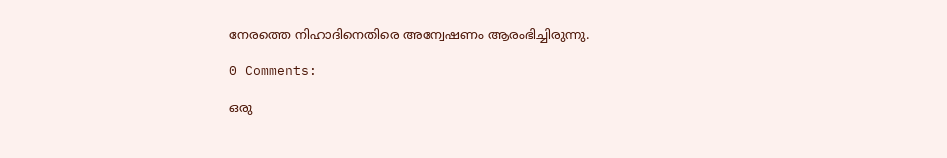നേരത്തെ നിഹാദിനെതിരെ അന്വേഷണം ആരംഭിച്ചിരുന്നു.

0 Comments:

ഒരു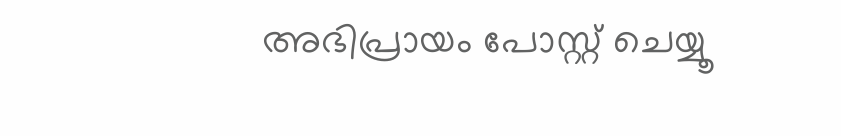അഭിപ്രായം പോസ്റ്റ് ചെയ്യൂ